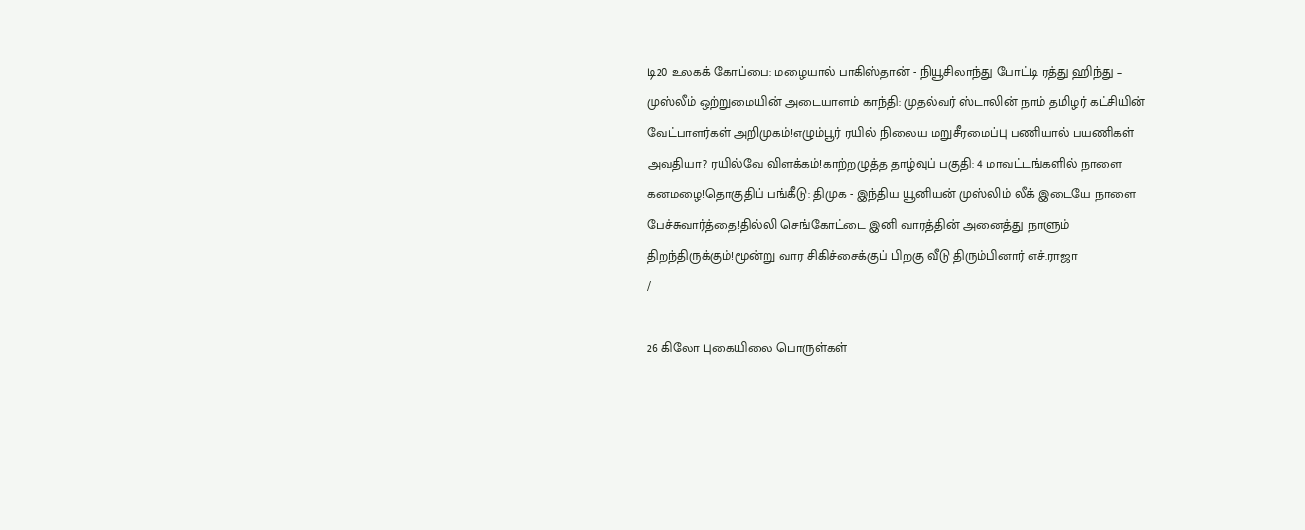டி20 உலகக் கோப்பை: மழையால் பாகிஸ்தான் - நியூசிலாந்து போட்டி ரத்து ஹிந்து – முஸ்லீம் ஒற்றுமையின் அடையாளம் காந்தி: முதல்வர் ஸ்டாலின் நாம் தமிழர் கட்சியின் வேட்பாளர்கள் அறிமுகம்!எழும்பூர் ரயில் நிலைய மறுசீரமைப்பு பணியால் பயணிகள் அவதியா? ரயில்வே விளக்கம்!காற்றழுத்த தாழ்வுப் பகுதி: 4 மாவட்டங்களில் நாளை கனமழை!தொகுதிப் பங்கீடு: திமுக - இந்திய யூனியன் முஸ்லிம் லீக் இடையே நாளை பேச்சுவார்த்தை!தில்லி செங்கோட்டை இனி வாரத்தின் அனைத்து நாளும் திறந்திருக்கும்!மூன்று வார சிகிச்சைக்குப் பிறகு வீடு திரும்பினார் எச்.ராஜா
/

26 கிலோ புகையிலை பொருள்கள்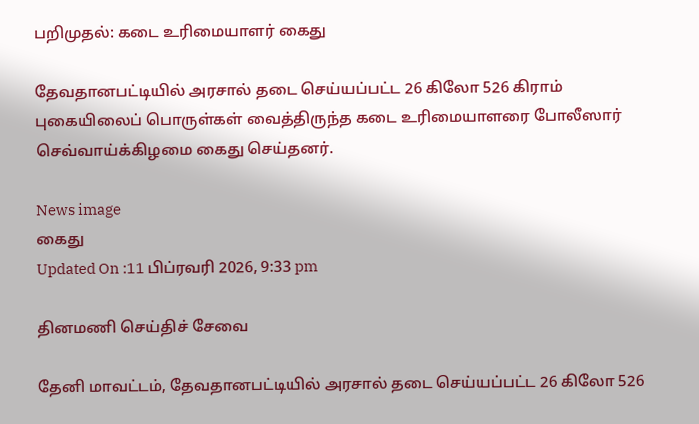பறிமுதல்: கடை உரிமையாளர் கைது

தேவதானபட்டியில் அரசால் தடை செய்யப்பட்ட 26 கிலோ 526 கிராம் புகையிலைப் பொருள்கள் வைத்திருந்த கடை உரிமையாளரை போலீஸார் செவ்வாய்க்கிழமை கைது செய்தனர்.

News image
கைது
Updated On :11 பிப்ரவரி 2026, 9:33 pm

தினமணி செய்திச் சேவை

தேனி மாவட்டம், தேவதானபட்டியில் அரசால் தடை செய்யப்பட்ட 26 கிலோ 526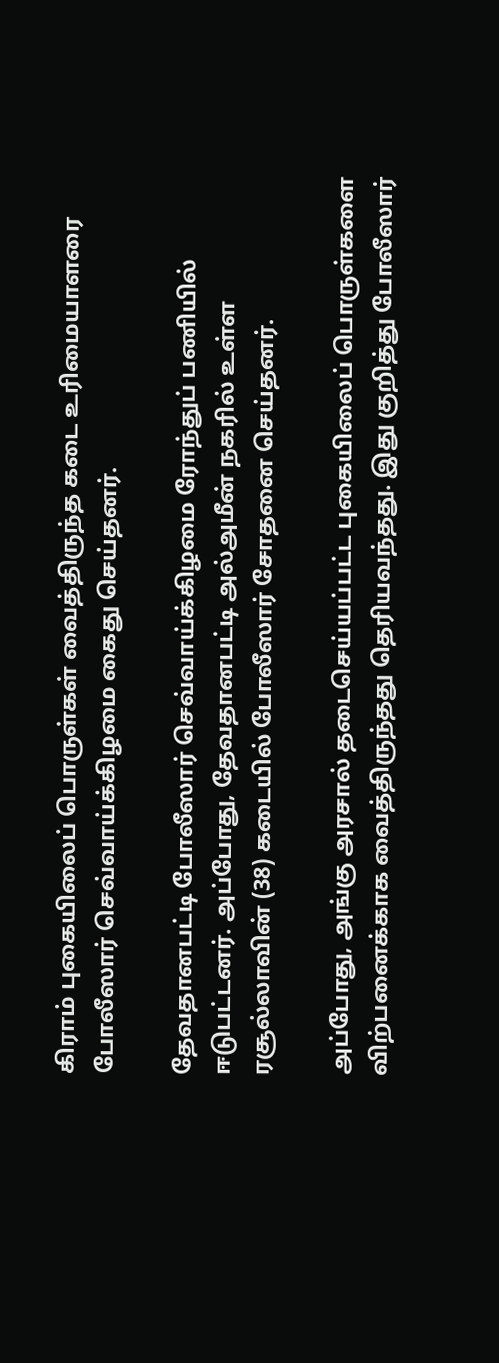கிராம் புகையிலைப் பொருள்கள் வைத்திருந்த கடை உரிமையாளரை போலீஸார் செவ்வாய்க்கிழமை கைது செய்தனர்.

தேவதானபட்டி போலீஸார் செவ்வாய்க்கிழமை ரோந்துப் பணியில் ஈடுபட்டனர். அப்போது, தேவதானபட்டி அல்அமீன் நகரில் உள்ள ரசூல்லாவின் (38) கடையில் போலீஸார் சோதனை செய்தனர்.

அப்போது, அங்கு அரசால் தடைசெய்யப்பட்ட புகையிலைப் பொருள்களை விற்பனைக்காக வைத்திருந்தது தெரியவந்தது. இது குறித்து போலீஸார்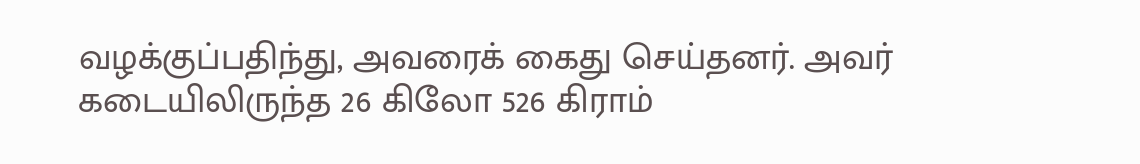வழக்குப்பதிந்து, அவரைக் கைது செய்தனர். அவர் கடையிலிருந்த 26 கிலோ 526 கிராம்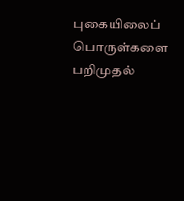புகையிலைப் பொருள்களை பறிமுதல்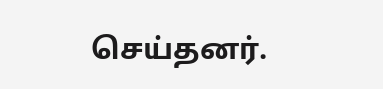செய்தனர்.